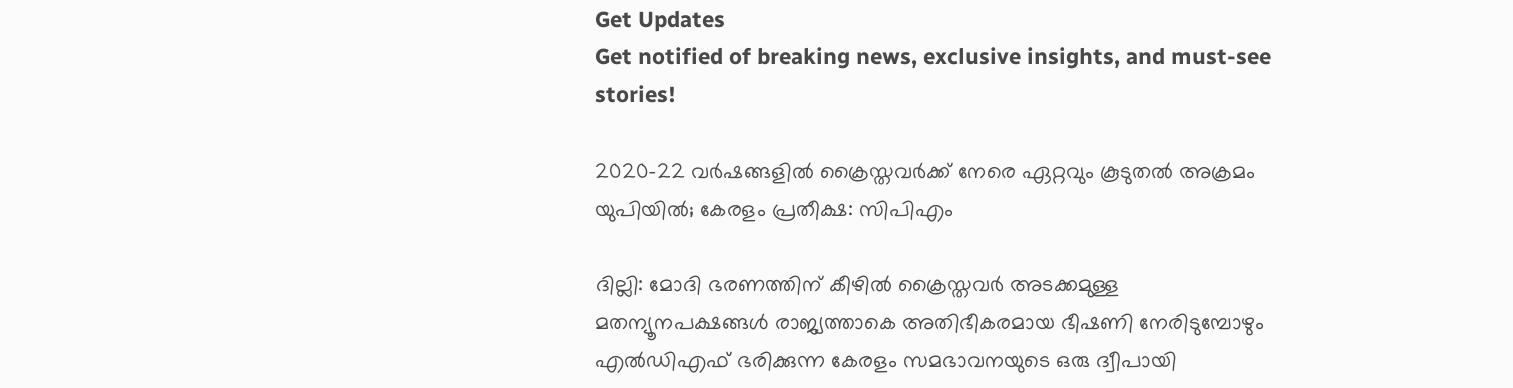Get Updates
Get notified of breaking news, exclusive insights, and must-see stories!

2020-22 വർഷങ്ങളില്‍ ക്രൈസ്തവർക്ക് നേരെ ഏറ്റവും കൂടുതല്‍ അക്രമം യുപിയില്‍; കേരളം പ്രതീക്ഷ: സിപിഎം

ദില്ലി: മോദി ഭരണത്തിന് കീഴിൽ ക്രൈസ്തവർ അടക്കമുള്ള മതന്യൂനപക്ഷങ്ങൾ രാജ്യത്താകെ അതിഭീകരമായ ഭീഷണി നേരിടുമ്പോഴും എൽഡിഎഫ് ഭരിക്കുന്ന കേരളം സമഭാവനയുടെ ഒരു ദ്വീപായി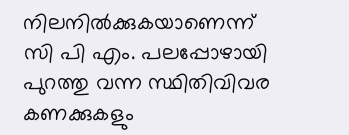നിലനിൽക്കുകയാണെന്ന് സി പി എം. പലപ്പോഴായി പുറത്തു വന്ന സ്ഥിതിവിവര കണക്കുകളും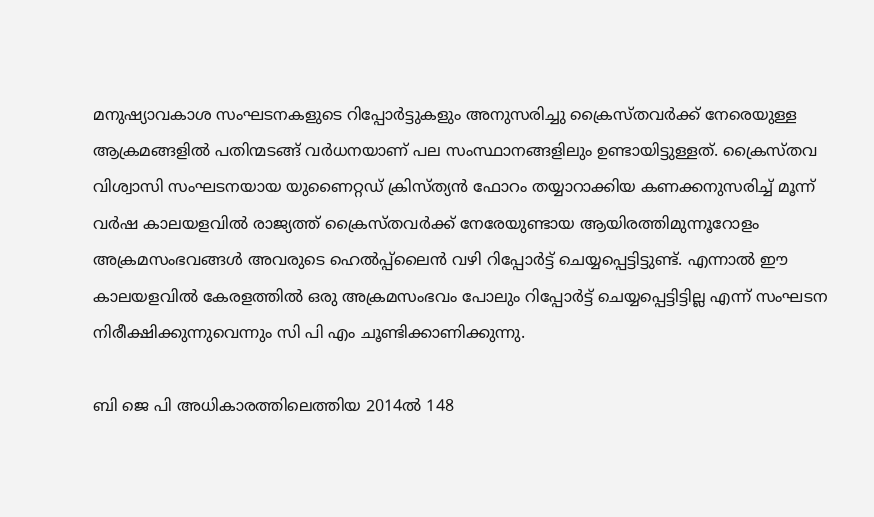മനുഷ്യാവകാശ സംഘടനകളുടെ റിപ്പോർട്ടുകളും അനുസരിച്ചു ക്രൈസ്തവർക്ക് നേരെയുള്ള ആക്രമങ്ങളിൽ പതിന്മടങ്ങ് വർധനയാണ് പല സംസ്ഥാനങ്ങളിലും ഉണ്ടായിട്ടുള്ളത്. ക്രൈസ്തവ വിശ്വാസി സംഘടനയായ യുണൈറ്റഡ് ക്രിസ്ത്യൻ ഫോറം തയ്യാറാക്കിയ കണക്കനുസരിച്ച് മൂന്ന് വർഷ കാലയളവിൽ രാജ്യത്ത് ക്രൈസ്തവർക്ക് നേരേയുണ്ടായ ആയിരത്തിമുന്നൂറോളം അക്രമസംഭവങ്ങൾ അവരുടെ ഹെൽപ്പ്ലൈൻ വഴി റിപ്പോർട്ട് ചെയ്യപ്പെട്ടിട്ടുണ്ട്. എന്നാൽ ഈ കാലയളവിൽ കേരളത്തിൽ ഒരു അക്രമസംഭവം പോലും റിപ്പോർട്ട് ചെയ്യപ്പെട്ടിട്ടില്ല എന്ന് സംഘടന നിരീക്ഷിക്കുന്നുവെന്നും സി പി എം ചൂണ്ടിക്കാണിക്കുന്നു.

ബി ജെ പി അധികാരത്തിലെത്തിയ 2014ൽ 148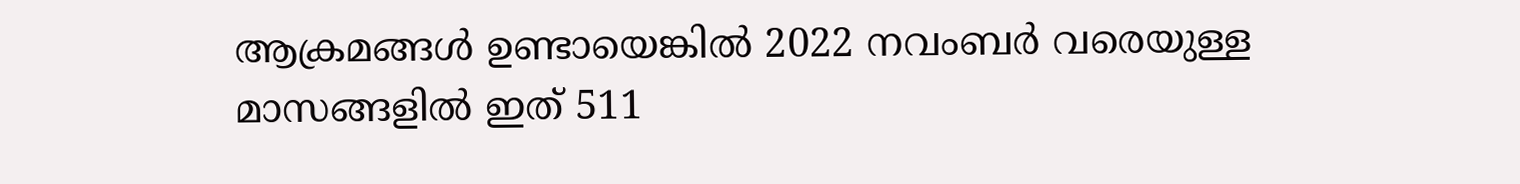ആക്രമങ്ങൾ ഉണ്ടായെങ്കിൽ 2022 നവംബർ വരെയുള്ള മാസങ്ങളിൽ ഇത് 511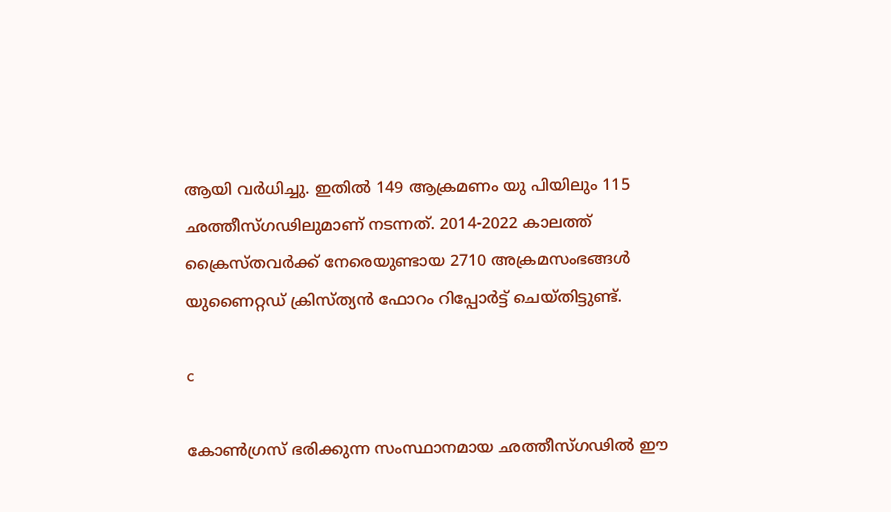ആയി വർധിച്ചു. ഇതിൽ 149 ആക്രമണം യു പിയിലും 115 ഛത്തീസ്‌ഗഢിലുമാണ് നടന്നത്. 2014-2022 കാലത്ത് ക്രൈസ്തവർക്ക് നേരെയുണ്ടായ 2710 അക്രമസംഭങ്ങൾ യുണൈറ്റഡ് ക്രിസ്ത്യൻ ഫോറം റിപ്പോർട്ട് ചെയ്തിട്ടുണ്ട്.

c

കോൺഗ്രസ് ഭരിക്കുന്ന സംസ്ഥാനമായ ഛത്തീസ്‌ഗഢിൽ ഈ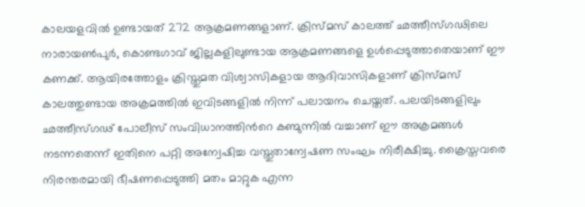കാലയളവിൽ ഉണ്ടായത് 272 ആക്രമണങ്ങളാണ്. ക്രിസ്മസ് കാലത്ത് ഛത്തീസ്‌ഗഢിലെ നാരായൺപുർ, കൊണ്ടഗാവ് ജില്ലകളിലുണ്ടായ ആക്രമണങ്ങളെ ഉൾപ്പെടുത്താതെയാണ് ഈ കണക്ക്. ആയിരത്തോളം ക്രിസ്തുമത വിശ്വാസികളായ ആദിവാസികളാണ് ക്രിസ്മസ് കാലത്തുണ്ടായ അക്രമത്തിൽ ഇവിടങ്ങളിൽ നിന്ന് പലായനം ചെയ്തത്. പലയിടങ്ങളിലും ഛത്തീസ്‌ഗഢ് പോലീസ് സംവിധാനത്തിൻറെ കണ്മുന്നിൽ വച്ചാണ് ഈ അക്രമങ്ങൾ നടന്നതെന്ന് ഇതിനെ പറ്റി അന്വേഷിച്ച വസ്തുതാന്വേഷണ സംഘം നിരീക്ഷിച്ചു. ക്രൈസ്തവരെ നിരന്തരമായി ഭീഷണപ്പെടുത്തി മതം മാറ്റുക എന്ന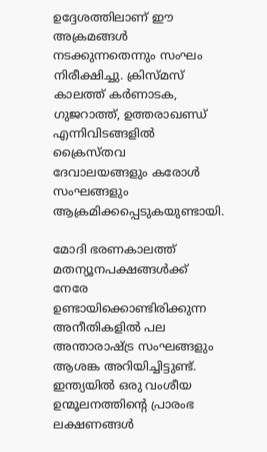ഉദ്ദേശത്തിലാണ് ഈ അക്രമങ്ങൾ നടക്കുന്നതെന്നും സംഘം നിരീക്ഷിച്ചു. ക്രിസ്മസ് കാലത്ത് കർണാടക, ഗുജറാത്ത്, ഉത്തരാഖണ്ഡ് എന്നിവിടങ്ങളിൽ ക്രൈസ്തവ ദേവാലയങ്ങളും കരോൾ സംഘങ്ങളും ആക്രമിക്കപ്പെടുകയുണ്ടായി.

മോദി ഭരണകാലത്ത് മതന്യൂനപക്ഷങ്ങൾക്ക് നേരേ ഉണ്ടായിക്കൊണ്ടിരിക്കുന്ന അനീതികളിൽ പല അന്താരാഷ്ട്ര സംഘങ്ങളും ആശങ്ക അറിയിച്ചിട്ടുണ്ട്. ഇന്ത്യയിൽ ഒരു വംശീയ ഉന്മൂലനത്തിന്റെ പ്രാരംഭ ലക്ഷണങ്ങൾ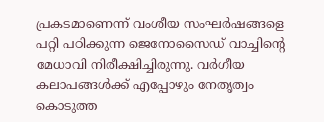പ്രകടമാണെന്ന് വംശീയ സംഘർഷങ്ങളെ പറ്റി പഠിക്കുന്ന ജെനോസൈഡ് വാച്ചിന്റെ മേധാവി നിരീക്ഷിച്ചിരുന്നു. വർഗീയ കലാപങ്ങൾക്ക് എപ്പോഴും നേതൃത്വം കൊടുത്ത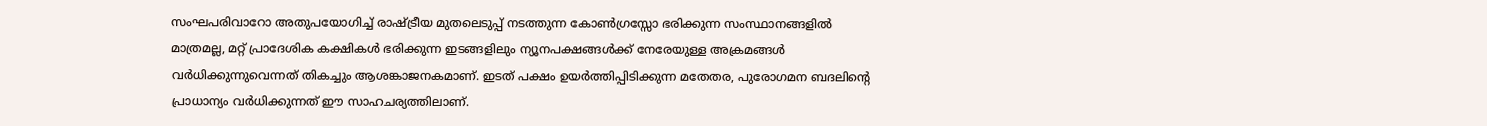സംഘപരിവാറോ അതുപയോഗിച്ച് രാഷ്ട്രീയ മുതലെടുപ്പ് നടത്തുന്ന കോൺഗ്രസ്സോ ഭരിക്കുന്ന സംസ്ഥാനങ്ങളിൽ മാത്രമല്ല, മറ്റ് പ്രാദേശിക കക്ഷികൾ ഭരിക്കുന്ന ഇടങ്ങളിലും ന്യൂനപക്ഷങ്ങൾക്ക് നേരേയുള്ള അക്രമങ്ങൾ വർധിക്കുന്നുവെന്നത് തികച്ചും ആശങ്കാജനകമാണ്. ഇടത് പക്ഷം ഉയർത്തിപ്പിടിക്കുന്ന മതേതര, പുരോഗമന ബദലിന്റെ പ്രാധാന്യം വർധിക്കുന്നത് ഈ സാഹചര്യത്തിലാണ്.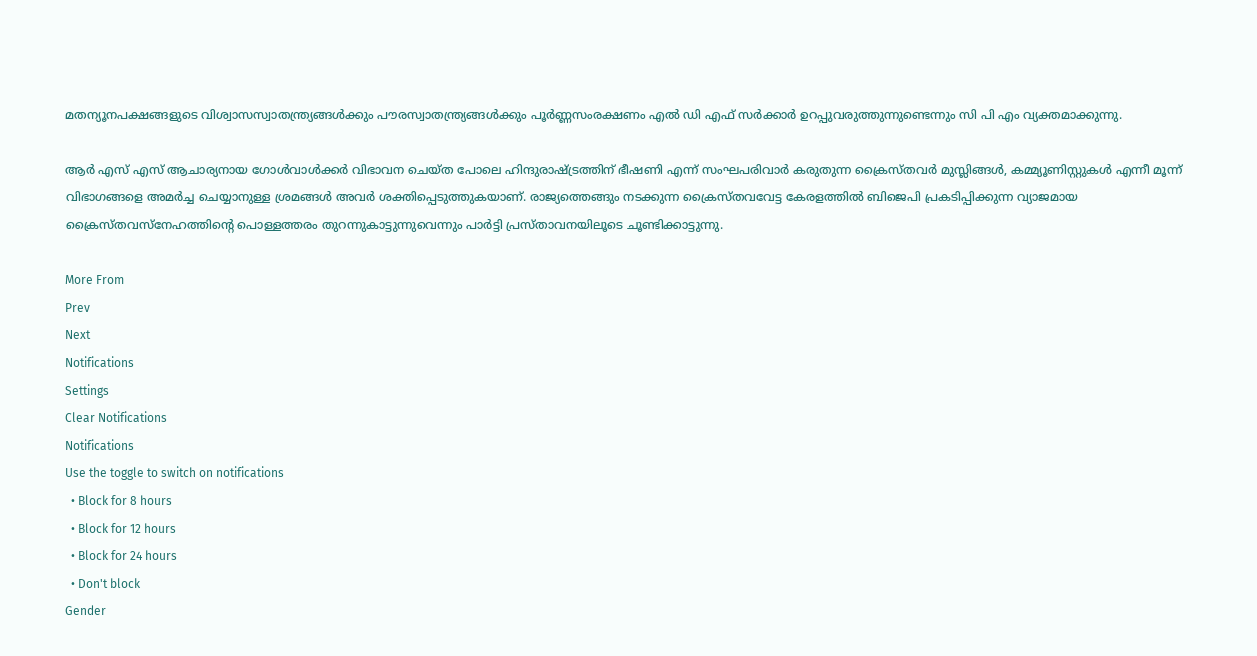മതന്യൂനപക്ഷങ്ങളുടെ വിശ്വാസസ്വാതന്ത്ര്യങ്ങൾക്കും പൗരസ്വാതന്ത്ര്യങ്ങൾക്കും പൂർണ്ണസംരക്ഷണം എൽ ഡി എഫ് സർക്കാർ ഉറപ്പുവരുത്തുന്നുണ്ടെന്നും സി പി എം വ്യക്തമാക്കുന്നു.

ആർ എസ് എസ് ആചാര്യനായ ഗോൾവാൾക്കർ വിഭാവന ചെയ്ത പോലെ ഹിന്ദുരാഷ്ട്രത്തിന് ഭീഷണി എന്ന് സംഘപരിവാർ കരുതുന്ന ക്രൈസ്തവർ മുസ്ലിങ്ങൾ, കമ്മ്യൂണിസ്റ്റുകൾ എന്നീ മൂന്ന് വിഭാഗങ്ങളെ അമർച്ച ചെയ്യാനുള്ള ശ്രമങ്ങൾ അവർ ശക്തിപ്പെടുത്തുകയാണ്. രാജ്യത്തെങ്ങും നടക്കുന്ന ക്രൈസ്തവവേട്ട കേരളത്തിൽ ബിജെപി പ്രകടിപ്പിക്കുന്ന വ്യാജമായ ക്രൈസ്തവസ്നേഹത്തിന്റെ പൊള്ളത്തരം തുറന്നുകാട്ടുന്നുവെന്നും പാർട്ടി പ്രസ്താവനയിലൂടെ ചൂണ്ടിക്കാട്ടുന്നു.

More From
Prev
Next
Notifications
Settings
Clear Notifications
Notifications
Use the toggle to switch on notifications
  • Block for 8 hours
  • Block for 12 hours
  • Block for 24 hours
  • Don't block
Gender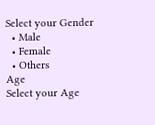Select your Gender
  • Male
  • Female
  • Others
Age
Select your Age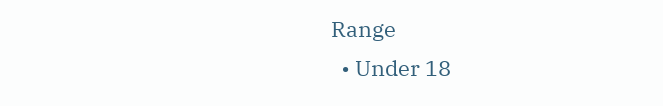Range
  • Under 18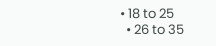• 18 to 25
  • 26 to 35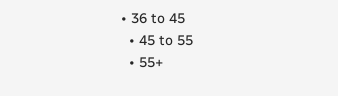• 36 to 45
  • 45 to 55
  • 55+